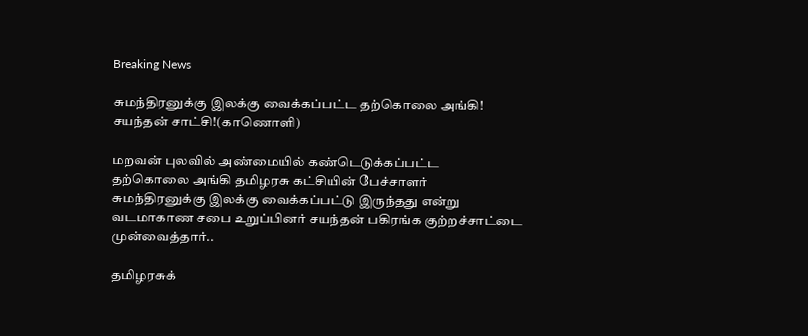Breaking News

சுமந்திரனுக்கு இலக்கு வைக்கப்பட்ட தற்கொலை அங்கி! சயந்தன் சாட்சி!(காணொளி)

மறவன் புலவில் அண்மையில் கண்டெடுக்கப்பட்ட
தற்கொலை அங்கி தமிழரசு கட்சியின் பேச்சாளர் சுமந்திரனுக்கு இலக்கு வைக்கப்பட்டு இருந்தது என்று வடமாகாண சபை உறுப்பினர் சயந்தன் பகிரங்க குற்றச்சாட்டை முன்வைத்தார்..

தமிழரசுக்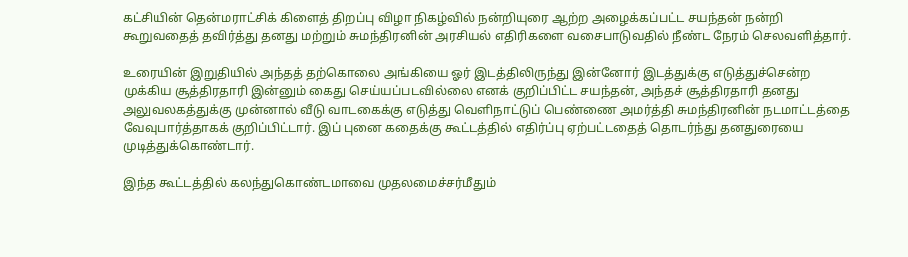கட்சியின் தென்மராட்சிக் கிளைத் திறப்பு விழா நிகழ்வில் நன்றியுரை ஆற்ற அழைக்கப்பட்ட சயந்தன் நன்றி கூறுவதைத் தவிர்த்து தனது மற்றும் சுமந்திரனின் அரசியல் எதிரிகளை வசைபாடுவதில் நீண்ட நேரம் செலவளித்தார்.

உரையின் இறுதியில் அந்தத் தற்கொலை அங்கியை ஓர் இடத்திலிருந்து இன்னோர் இடத்துக்கு எடுத்துச்சென்ற முக்கிய சூத்திரதாரி இன்னும் கைது செய்யப்படவில்லை எனக் குறிப்பிட்ட சயந்தன், அந்தச் சூத்திரதாரி தனது அலுவலகத்துக்கு முன்னால் வீடு வாடகைக்கு எடுத்து வெளிநாட்டுப் பெண்ணை அமர்த்தி சுமந்திரனின் நடமாட்டத்தை வேவுபார்த்தாகக் குறிப்பிட்டார். இப் புனை கதைக்கு கூட்டத்தில் எதிர்ப்பு ஏற்பட்டதைத் தொடர்ந்து தனதுரையை முடித்துக்கொண்டார்.

இந்த கூட்டத்தில் கலந்துகொண்டமாவை முதலமைச்சர்மீதும்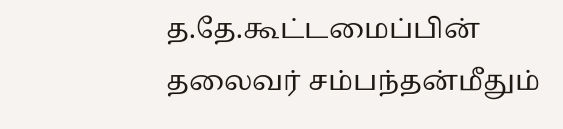த.தே.கூட்டமைப்பின் தலைவர் சம்பந்தன்மீதும்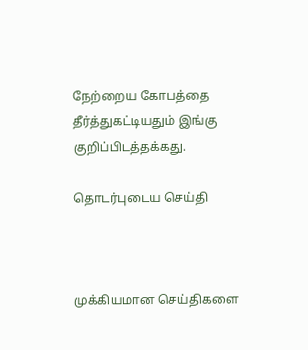நேற்றைய கோபத்தை தீர்த்துகட்டியதும் இங்கு குறிப்பிடத்தக்கது.

தொடர்புடைய செய்தி



முக்கியமான செய்திகளை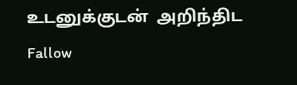உடனுக்குடன்  அறிந்திட Fallow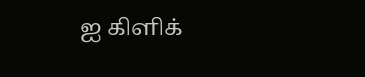ஐ கிளிக்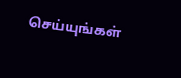செய்யுங்கள்